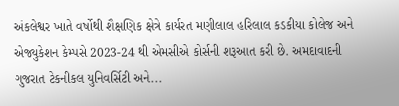અંકલેશ્વર ખાતે વર્ષોથી શૈક્ષણિક ક્ષેત્રે કાર્યરત મણીલાલ હરિલાલ કડકીયા કોલેજ અને એજ્યુકેશન કેમ્પસે 2023-24 થી એમસીએ કોર્સની શરૂઆત કરી છે. અમદાવાદની ગુજરાત ટેકનીકલ યુનિવર્સિટી અને...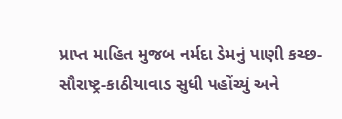પ્રાપ્ત માહિત મુજબ નર્મદા ડેમનું પાણી કચ્છ-સૌરાષ્ટ્ર-કાઠીયાવાડ સુધી પહોંચ્યું અને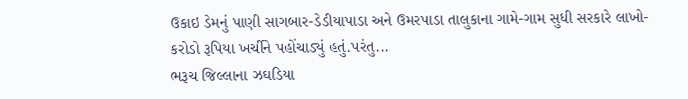ઉકાઇ ડેમનું પાણી સાગબાર-ડેડીયાપાડા અને ઉમરપાડા તાલુકાના ગામે-ગામ સુધી સરકારે લાખો-કરોડો રૂપિયા ખર્ચીને પહોંચાડ્યું હતું.પરંતુ...
ભરૂચ જિલ્લાના ઝઘડિયા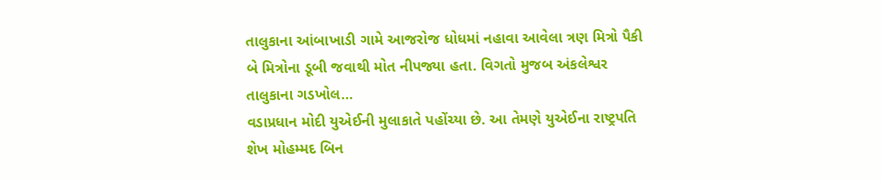તાલુકાના આંબાખાડી ગામે આજરોજ ધોધમાં નહાવા આવેલા ત્રણ મિત્રો પૈકી બે મિત્રોના ડૂબી જવાથી મોત નીપજ્યા હતા. વિગતો મુજબ અંકલેશ્વર તાલુકાના ગડખોલ...
વડાપ્રધાન મોદી યુએઈની મુલાકાતે પહોંચ્યા છે. આ તેમણે યુએઈના રાષ્ટ્રપતિ શેખ મોહમ્મદ બિન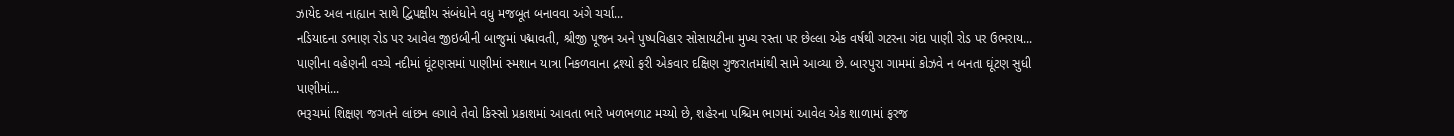ઝાયેદ અલ નાહ્યાન સાથે દ્વિપક્ષીય સંબંધોને વધુ મજબૂત બનાવવા અંગે ચર્ચા...
નડિયાદના ડભાણ રોડ પર આવેલ જીઇબીની બાજુમાં પદ્માવતી, શ્રીજી પૂજન અને પુષ્પવિહાર સોસાયટીના મુખ્ય રસ્તા પર છેલ્લા એક વર્ષથી ગટરના ગંદા પાણી રોડ પર ઉભરાય...
પાણીના વહેણની વચ્ચે નદીમાં ઘૂંટણસમાં પાણીમાં સ્મશાન યાત્રા નિકળવાના દ્રશ્યો ફરી એકવાર દક્ષિણ ગુજરાતમાંથી સામે આવ્યા છે. બારપુરા ગામમાં કોઝવે ન બનતા ઘૂંટણ સુધી પાણીમાં...
ભરૂચમાં શિક્ષણ જગતને લાંછન લગાવે તેવો કિસ્સો પ્રકાશમાં આવતા ભારે ખળભળાટ મચ્યો છે, શહેરના પશ્ચિમ ભાગમાં આવેલ એક શાળામાં ફરજ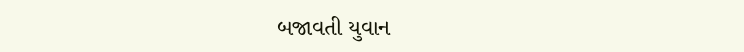બજાવતી યુવાન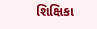શિક્ષિકા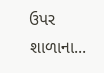ઉપર શાળાના...